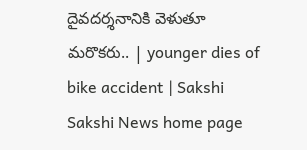దైవదర్శనానికి వెళుతూ మరొకరు.. | younger dies of bike accident | Sakshi
Sakshi News home page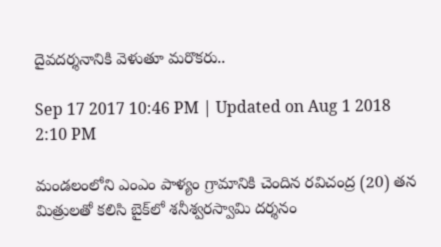దైవదర్శనానికి వెళుతూ మరొకరు..

Sep 17 2017 10:46 PM | Updated on Aug 1 2018 2:10 PM

మండలంలోని ఎంఎం పాళ్యం గ్రామానికి చెందిన రవిచంద్ర (20) తన మిత్రులతో కలిసి బైక్‌లో శనీశ్వరస్వామి దర్శనం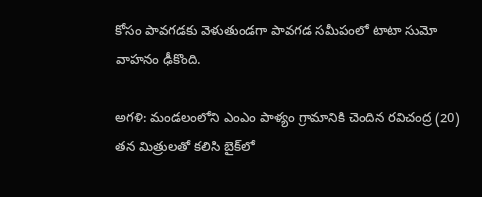కోసం పావగడకు వెళుతుండగా పావగడ సమీపంలో టాటా సుమో వాహనం ఢీకొంది.

అగళి: మండలంలోని ఎంఎం పాళ్యం గ్రామానికి చెందిన రవిచంద్ర (20) తన మిత్రులతో కలిసి బైక్‌లో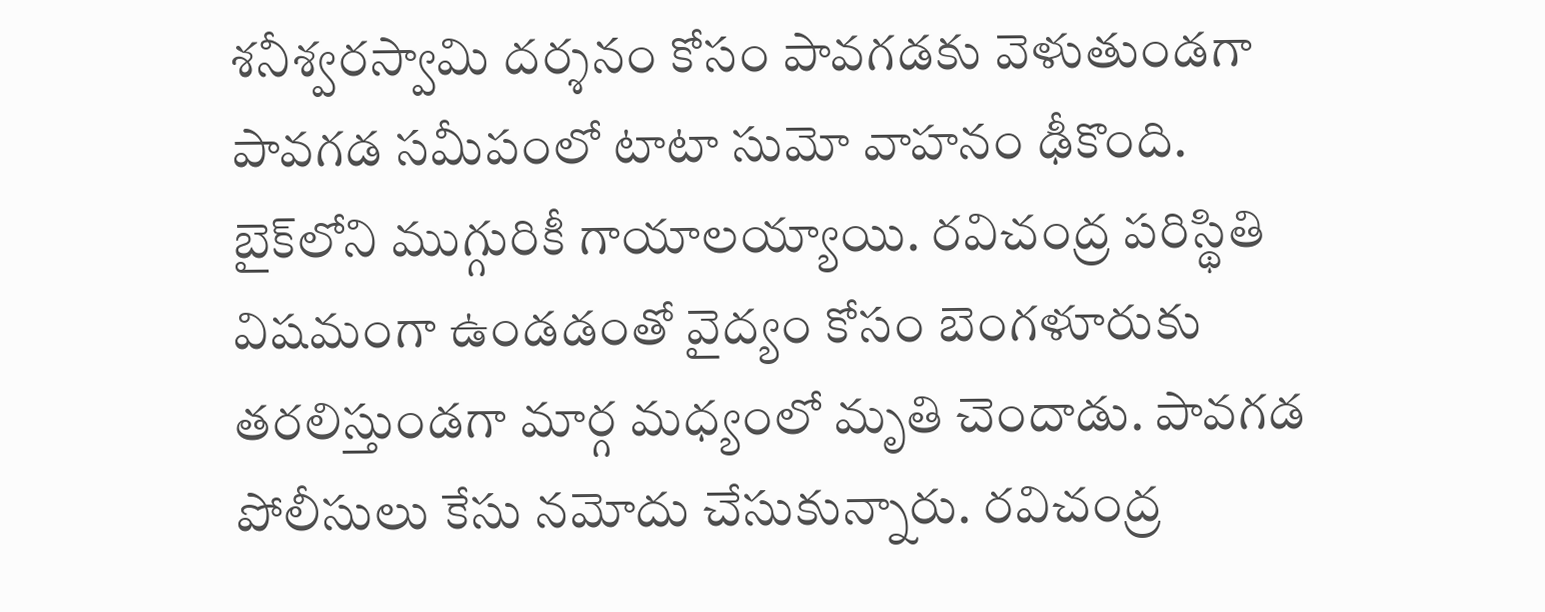శనీశ్వరస్వామి దర్శనం కోసం పావగడకు వెళుతుండగా పావగడ సమీపంలో టాటా సుమో వాహనం ఢీకొంది. బైక్‌లోని ముగ్గురికీ గాయాలయ్యాయి. రవిచంద్ర పరిస్థితి విషమంగా ఉండడంతో వైద్యం కోసం బెంగళూరుకు తరలిస్తుండగా మార్గ మధ్యంలో మృతి చెందాడు. పావగడ పోలీసులు కేసు నమోదు చేసుకున్నారు. రవిచంద్ర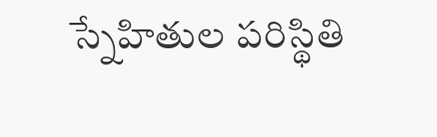స్నేహితుల పరిస్థితి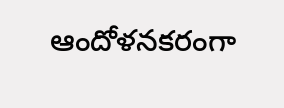ఆందోళనకరంగా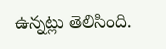ఉన్నట్లు తెలిసింది.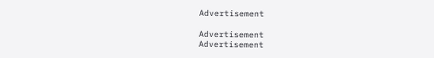Advertisement

Advertisement
Advertisement